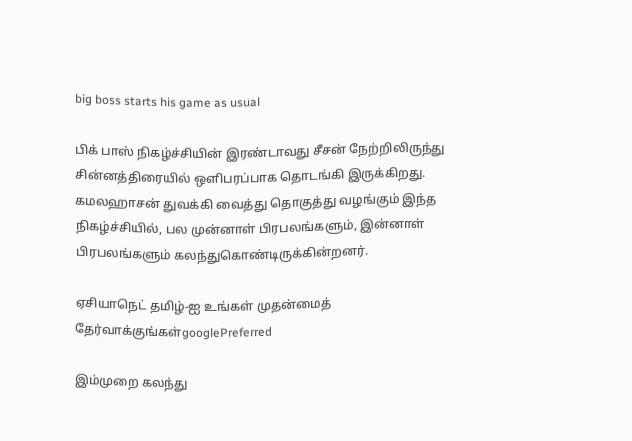big boss starts his game as usual

பிக் பாஸ் நிகழ்ச்சியின் இரண்டாவது சீசன் நேற்றிலிருந்து சின்னத்திரையில் ஒளிபரப்பாக தொடங்கி இருக்கிறது. கமலஹாசன் துவக்கி வைத்து தொகுத்து வழங்கும் இந்த நிகழ்ச்சியில், பல முன்னாள் பிரபலங்களும், இன்னாள் பிரபலங்களும் கலந்துகொண்டிருக்கின்றனர்.

ஏசியாநெட் தமிழ்-ஐ உங்கள் முதன்மைத் தேர்வாக்குங்கள்googlePreferred

இம்முறை கலந்து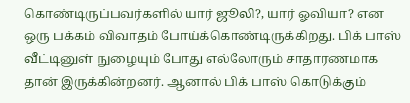கொண்டிருப்பவர்களில் யார் ஜூலி?, யார் ஓவியா? என ஒரு பக்கம் விவாதம் போய்க்கொண்டிருக்கிறது. பிக் பாஸ் வீட்டினுள் நுழையும் போது எல்லோரும் சாதாரணமாக தான் இருக்கின்றனர். ஆனால் பிக் பாஸ் கொடுக்கும்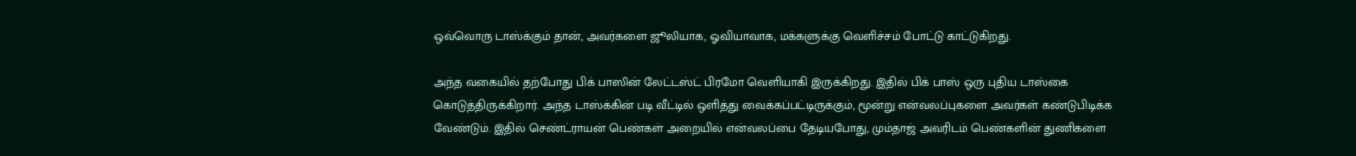ஒவ்வொரு டாஸ்க்கும் தான், அவர்களை ஜூலியாக, ஓவியாவாக, மக்களுக்கு வெளிச்சம் போட்டு காட்டுகிறது.

அந்த வகையில் தற்போது பிக் பாஸின் லேட்டஸ்ட் பிரமோ வெளியாகி இருக்கிறது. இதில் பிக் பாஸ் ஒரு புதிய டாஸ்கை கொடுத்திருக்கிறார். அந்த டாஸ்க்கின் படி வீட்டில் ஒளித்து வைக்கப்பட்டிருக்கும், மூன்று என்வலப்புகளை அவர்கள் கண்டுபிடிக்க வேண்டும். இதில் செண்ட்ராயன் பெண்கள் அறையில் என்வலப்பை தேடியபோது, மும்தாஜ் அவரிடம் பெண்களின் துணிகளை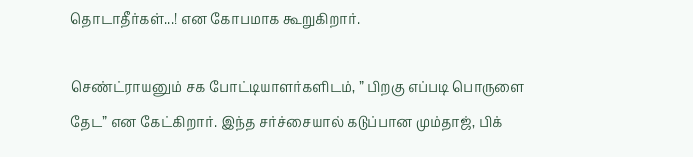தொடாதீர்கள்...! என கோபமாக கூறுகிறார்.

செண்ட்ராயனும் சக போட்டியாளர்களிடம், ” பிறகு எப்படி பொருளை தேட” என கேட்கிறார். இந்த சர்ச்சையால் கடுப்பான மும்தாஜ், பிக்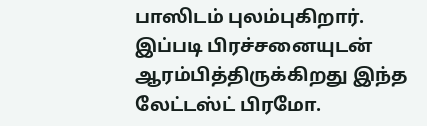பாஸிடம் புலம்புகிறார். இப்படி பிரச்சனையுடன் ஆரம்பித்திருக்கிறது இந்த லேட்டஸ்ட் பிரமோ.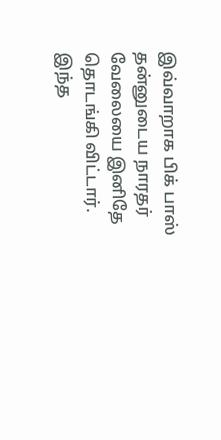இவ்வாறாக பிக் பாஸ் தன்னுடைய நாரதர் வேலையை இனிதே தொடங்கி விட்டார். இந்த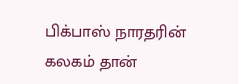பிக்பாஸ் நாரதரின் கலகம் தான்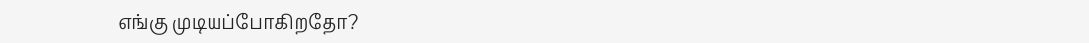எங்கு முடியப்போகிறதோ?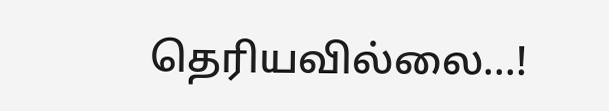தெரியவில்லை...!